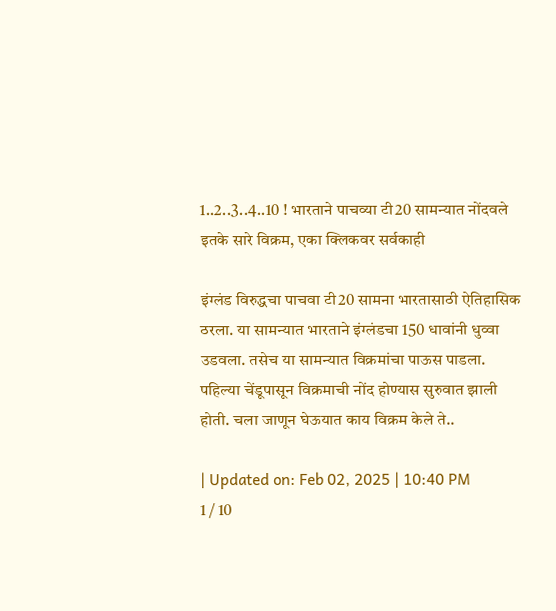1..2..3..4..10 ! भारताने पाचव्या टी20 सामन्यात नोंदवले इतके सारे विक्रम, एका क्लिकवर सर्वकाही

इंग्लंड विरुद्धचा पाचवा टी20 सामना भारतासाठी ऐतिहासिक ठरला. या सामन्यात भारताने इंग्लंडचा 150 धावांनी धुव्वा उडवला. तसेच या सामन्यात विक्रमांचा पाऊस पाडला. पहिल्या चेंडूपासून विक्रमाची नोंद होण्यास सुरुवात झाली होती. चला जाणून घेऊयात काय विक्रम केले ते..

| Updated on: Feb 02, 2025 | 10:40 PM
1 / 10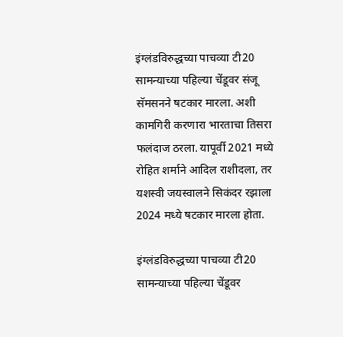इंग्लंडविरुद्धच्या पाचव्या टी20 सामन्याच्या पहिल्या चेंडूवर संजू सॅमसनने षटकार मारला. अशी कामगिरी करणारा भारताचा तिसरा फलंदाज ठरला. यापूर्वी 2021 मध्ये रोहित शर्माने आदिल राशीदला, तर यशस्वी जयस्वालने सिकंदर रझाला 2024 मध्ये षटकार मारला होता.

इंग्लंडविरुद्धच्या पाचव्या टी20 सामन्याच्या पहिल्या चेंडूवर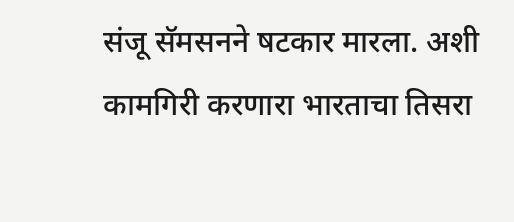संजू सॅमसनने षटकार मारला. अशी कामगिरी करणारा भारताचा तिसरा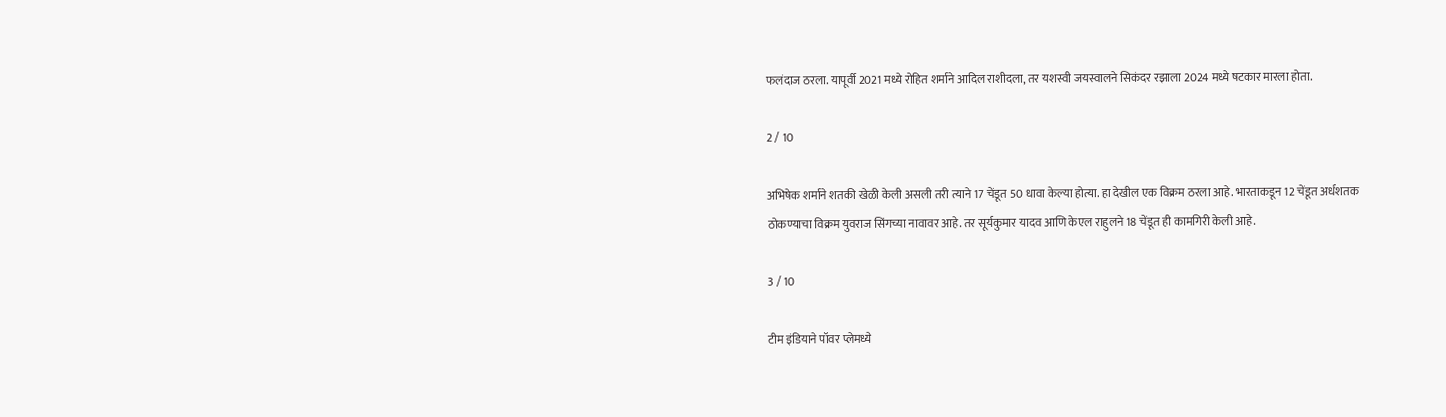फलंदाज ठरला. यापूर्वी 2021 मध्ये रोहित शर्माने आदिल राशीदला, तर यशस्वी जयस्वालने सिकंदर रझाला 2024 मध्ये षटकार मारला होता.

2 / 10

अभिषेक शर्माने शतकी खेळी केली असली तरी त्याने 17 चेंडूत 50 धावा केल्या होत्या. हा देखील एक विक्रम ठरला आहे. भारताकडून 12 चेंडूत अर्धशतक ठोकण्याचा विक्रम युवराज सिंगच्या नावावर आहे. तर सूर्यकुमार यादव आणि केएल राहुलने 18 चेंडूत ही कामगिरी केली आहे.

3 / 10

टीम इंडियाने पॉवर प्लेमध्ये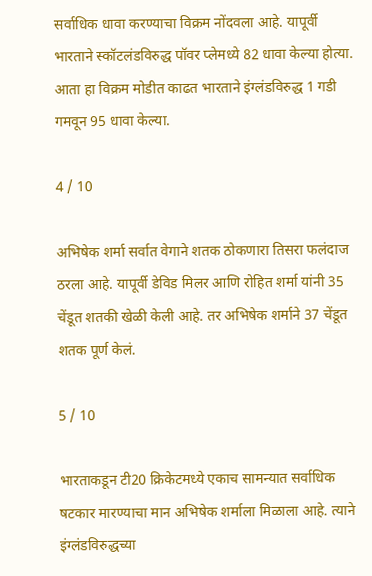सर्वाधिक धावा करण्याचा विक्रम नोंदवला आहे. यापूर्वी भारताने स्कॉटलंडविरुद्ध पॉवर प्लेमध्ये 82 धावा केल्या होत्या. आता हा विक्रम मोडीत काढत भारताने इंग्लंडविरुद्ध 1 गडी गमवून 95 धावा केल्या.

4 / 10

अभिषेक शर्मा सर्वात वेगाने शतक ठोकणारा तिसरा फलंदाज ठरला आहे. यापूर्वी डेविड मिलर आणि रोहित शर्मा यांनी 35 चेंडूत शतकी खेळी केली आहे. तर अभिषेक शर्माने 37 चेंडूत शतक पूर्ण केलं.

5 / 10

भारताकडून टी20 क्रिकेटमध्ये एकाच सामन्यात सर्वाधिक षटकार मारण्याचा मान अभिषेक शर्माला मिळाला आहे. त्याने इंग्लंडविरुद्धच्या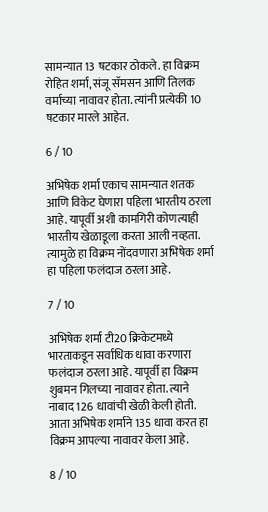सामन्यात 13 षटकार ठोकले. हा विक्रम रोहित शर्मा, संजू सॅमसन आणि तिलक वर्माच्या नावावर होता. त्यांनी प्रत्येकी 10 षटकार मारले आहेत.

6 / 10

अभिषेक शर्मा एकाच सामन्यात शतक आणि विकेट घेणारा पहिला भारतीय ठरला आहे. यापूर्वी अशी कामगिरी कोणत्याही भारतीय खेळाडूला करता आली नव्हता. त्यामुळे हा विक्रम नोंदवणारा अभिषेक शर्मा हा पहिला फलंदाज ठरला आहे.

7 / 10

अभिषेक शर्मा टी20 क्रिकेटमध्ये भारताकडून सर्वाधिक धावा करणारा फलंदाज ठरला आहे. यापूर्वी हा विक्रम शुबमन गिलच्या नावावर होता. त्याने नाबाद 126 धावांची खेळी केली होती. आता अभिषेक शर्माने 135 धावा करत हा विक्रम आपल्या नावावर केला आहे.

8 / 10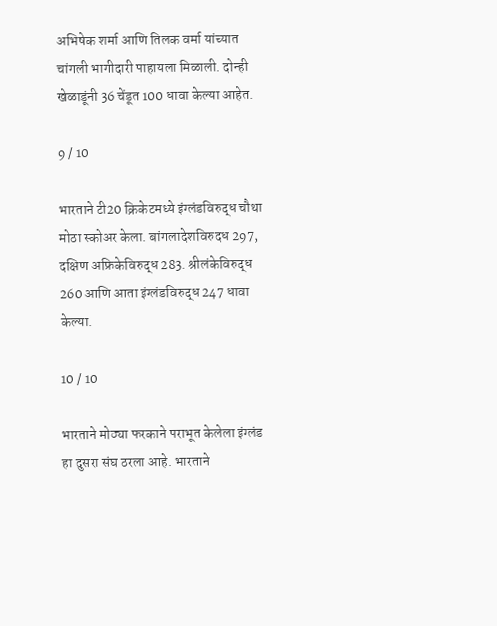अभिषेक शर्मा आणि तिलक वर्मा यांच्यात चांगली भागीदारी पाहायला मिळाली. दोन्ही खेळाडूंनी 36 चेंडूत 100 धावा केल्या आहेत.

9 / 10

भारताने टी20 क्रिकेटमध्ये इंग्लंडविरुद्ध चौथा मोठा स्कोअर केला. बांगलादेशविरुदध 297, दक्षिण अफ्रिकेविरुद्ध 283. श्रीलंकेविरुद्ध 260 आणि आता इंग्लंडविरुद्ध 247 धावा केल्या.

10 / 10

भारताने मोठ्या फरकाने पराभूत केलेला इंग्लंड हा दुसरा संघ ठरला आहे. भारताने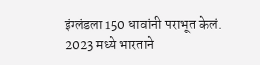इंग्लंडला 150 धावांनी पराभूत केलं. 2023 मध्ये भारताने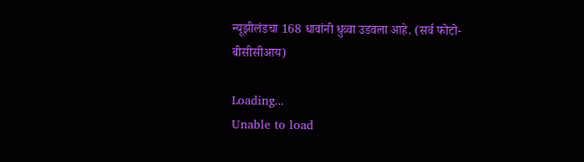न्यूझीलंडचा 168 धावांनी धुव्वा उडवला आहे. (सर्व फोटो- बीसीसीआय)

Loading...
Unable to load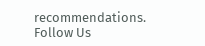recommendations.
Follow Us